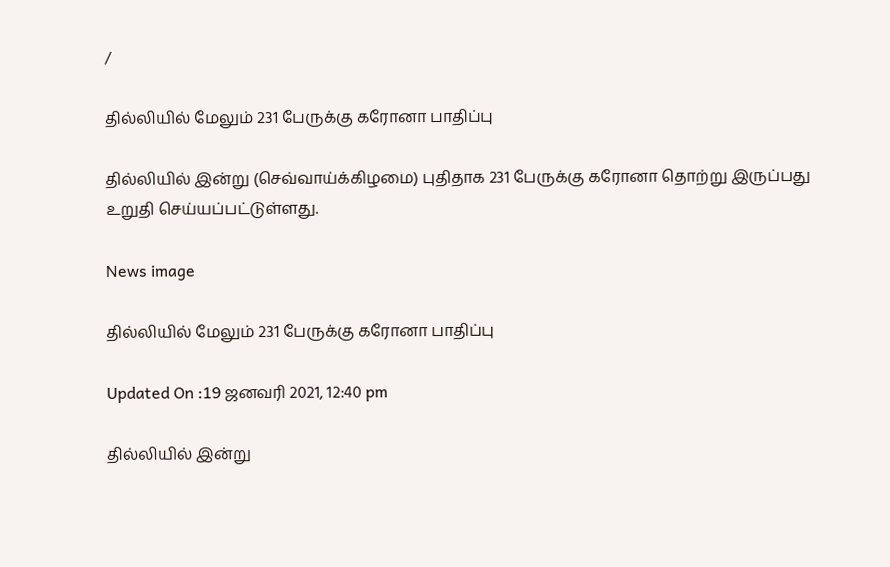/

தில்லியில் மேலும் 231 பேருக்கு கரோனா பாதிப்பு

தில்லியில் இன்று (செவ்வாய்க்கிழமை) புதிதாக 231 பேருக்கு கரோனா தொற்று இருப்பது உறுதி செய்யப்பட்டுள்ளது.

News image

தில்லியில் மேலும் 231 பேருக்கு கரோனா பாதிப்பு

Updated On :19 ஜனவரி 2021, 12:40 pm

தில்லியில் இன்று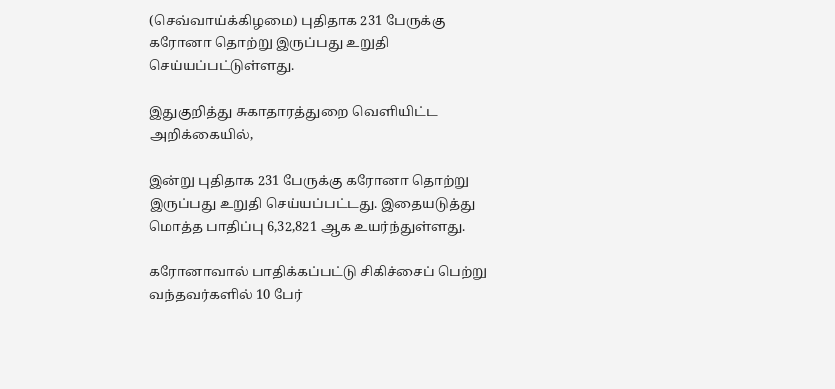(செவ்வாய்க்கிழமை) புதிதாக 231 பேருக்கு கரோனா தொற்று இருப்பது உறுதி செய்யப்பட்டுள்ளது.

இதுகுறித்து சுகாதாரத்துறை வெளியிட்ட அறிக்கையில்,

இன்று புதிதாக 231 பேருக்கு கரோனா தொற்று இருப்பது உறுதி செய்யப்பட்டது. இதையடுத்து மொத்த பாதிப்பு 6,32,821 ஆக உயர்ந்துள்ளது.

கரோனாவால் பாதிக்கப்பட்டு சிகிச்சைப் பெற்று வந்தவர்களில் 10 பேர்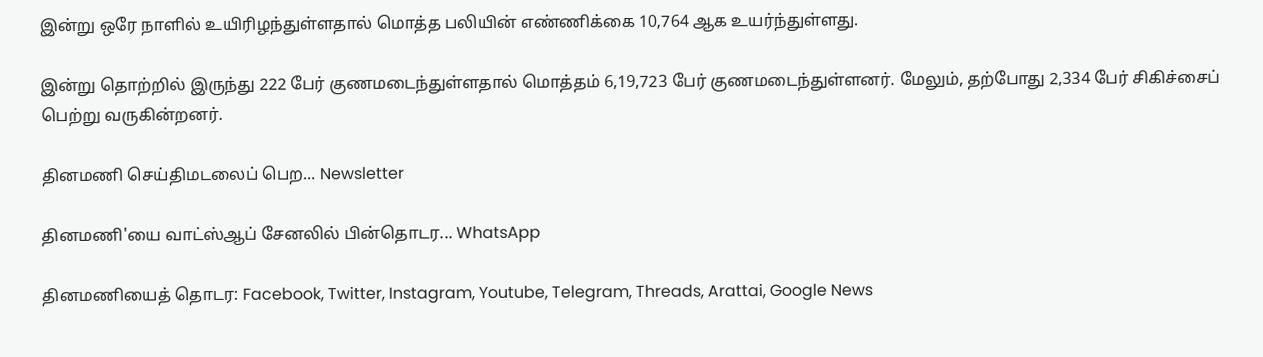இன்று ஒரே நாளில் உயிரிழந்துள்ளதால் மொத்த பலியின் எண்ணிக்கை 10,764 ஆக உயர்ந்துள்ளது.

இன்று தொற்றில் இருந்து 222 பேர் குணமடைந்துள்ளதால் மொத்தம் 6,19,723 பேர் குணமடைந்துள்ளனர். மேலும், தற்போது 2,334 பேர் சிகிச்சைப் பெற்று வருகின்றனர்.

தினமணி செய்திமடலைப் பெற... Newsletter

தினமணி'யை வாட்ஸ்ஆப் சேனலில் பின்தொடர... WhatsApp

தினமணியைத் தொடர: Facebook, Twitter, Instagram, Youtube, Telegram, Threads, Arattai, Google News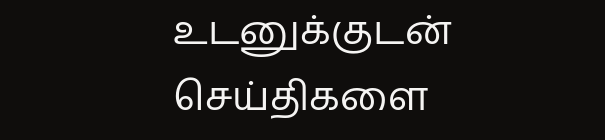உடனுக்குடன் செய்திகளை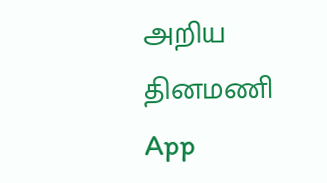அறிய தினமணி App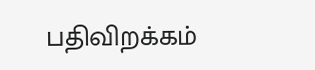பதிவிறக்கம்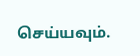செய்யவும்.